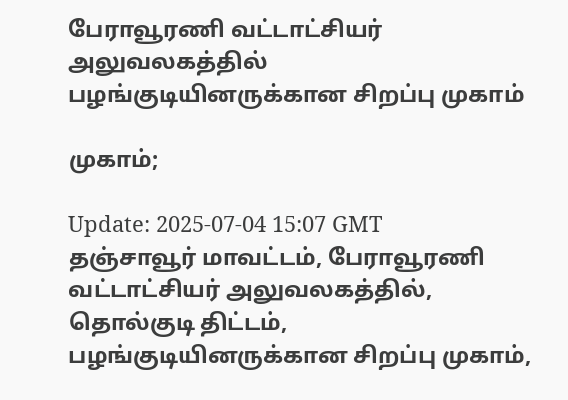பேராவூரணி வட்டாட்சியர் அலுவலகத்தில் பழங்குடியினருக்கான சிறப்பு முகாம்

முகாம்;

Update: 2025-07-04 15:07 GMT
தஞ்சாவூர் மாவட்டம், பேராவூரணி வட்டாட்சியர் அலுவலகத்தில், தொல்குடி திட்டம், பழங்குடியினருக்கான சிறப்பு முகாம்,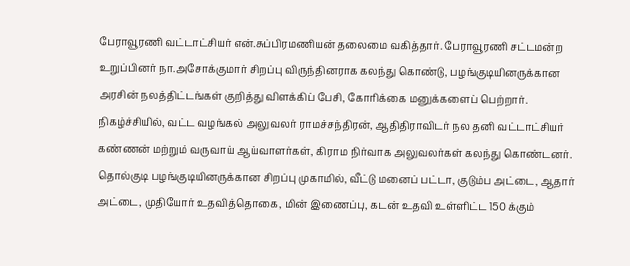பேராவூரணி வட்டாட்சியர் என்.சுப்பிரமணியன் தலைமை வகித்தார். பேராவூரணி சட்டமன்ற உறுப்பினர் நா.அசோக்குமார் சிறப்பு விருந்தினராக கலந்து கொண்டு, பழங்குடியினருக்கான அரசின் நலத்திட்டங்கள் குறித்து விளக்கிப் பேசி, கோரிக்கை மனுக்களைப் பெற்றார். நிகழ்ச்சியில், வட்ட வழங்கல் அலுவலர் ராமச்சந்திரன், ஆதிதிராவிடர் நல தனி வட்டாட்சியர் கண்ணன் மற்றும் வருவாய் ஆய்வாளர்கள், கிராம நிர்வாக அலுவலர்கள் கலந்து கொண்டனர். தொல்குடி பழங்குடியினருக்கான சிறப்பு முகாமில், வீட்டு மனைப் பட்டா, குடும்ப அட்டை, ஆதார் அட்டை, முதியோர் உதவித்தொகை, மின் இணைப்பு, கடன் உதவி உள்ளிட்ட 150 க்கும்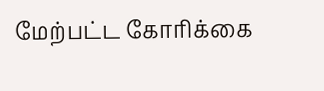மேற்பட்ட கோரிக்கை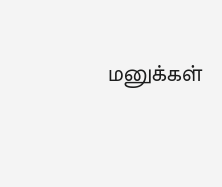மனுக்கள்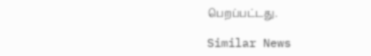பெறப்பட்டது.

Similar News